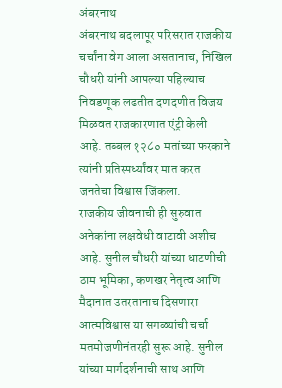अंबरनाथ
अंबरनाथ बदलापूर परिसरात राजकीय चर्चांना वेग आला असतानाच, निखिल चौधरी यांनी आपल्या पहिल्याच निवडणूक लढतीत दणदणीत विजय मिळवत राजकारणात एंट्री केली आहे. तब्बल १२८० मतांच्या फरकाने त्यांनी प्रतिस्पर्ध्यांवर मात करत जनतेचा विश्वास जिंकला.
राजकीय जीवनाची ही सुरुवात अनेकांना लक्षवेधी वाटावी अशीच आहे. सुनील चौधरी यांच्या धाटणीची ठाम भूमिका, कणखर नेतृत्व आणि मैदानात उतरतानाच दिसणारा आत्मविश्वास या सगळ्यांची चर्चा मतमोजणीनंतरही सुरू आहे. सुनील यांच्या मार्गदर्शनाची साथ आणि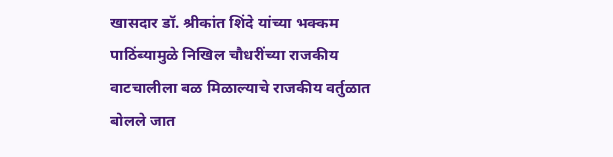खासदार डॉ. श्रीकांत शिंदे यांच्या भक्कम पाठिंब्यामुळे निखिल चौधरींच्या राजकीय वाटचालीला बळ मिळाल्याचे राजकीय वर्तुळात बोलले जात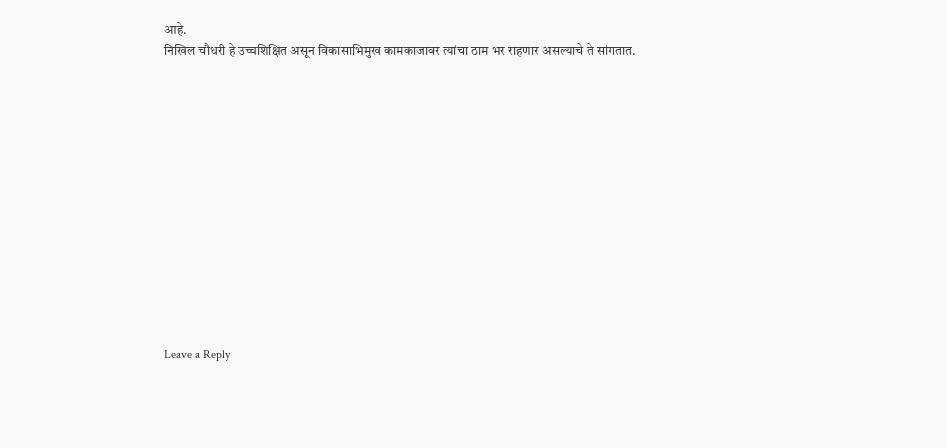आहे.
निखिल चौधरी हे उच्चशिक्षित असून विकासाभिमुख कामकाजावर त्यांचा ठाम भर राहणार असल्याचे ते सांगतात.













Leave a Reply